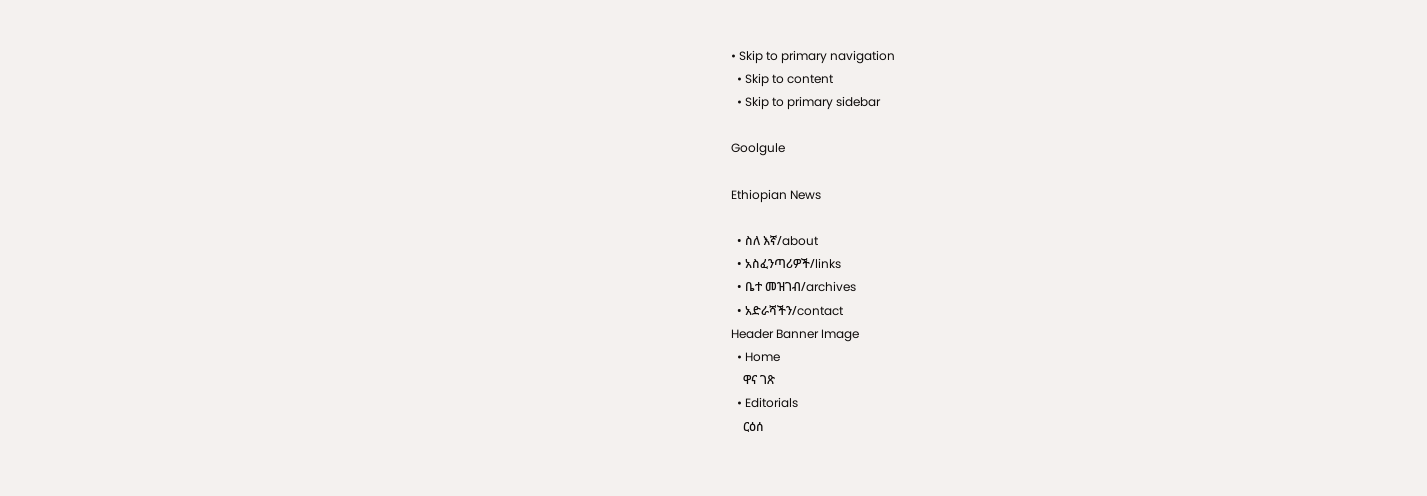• Skip to primary navigation
  • Skip to content
  • Skip to primary sidebar

Goolgule

Ethiopian News

  • ስለ እኛ/about
  • አስፈንጣሪዎች/links
  • ቤተ መዝገብ/archives
  • አድራሻችን/contact
Header Banner Image
  • Home
    ዋና ገጽ
  • Editorials
    ርዕሰ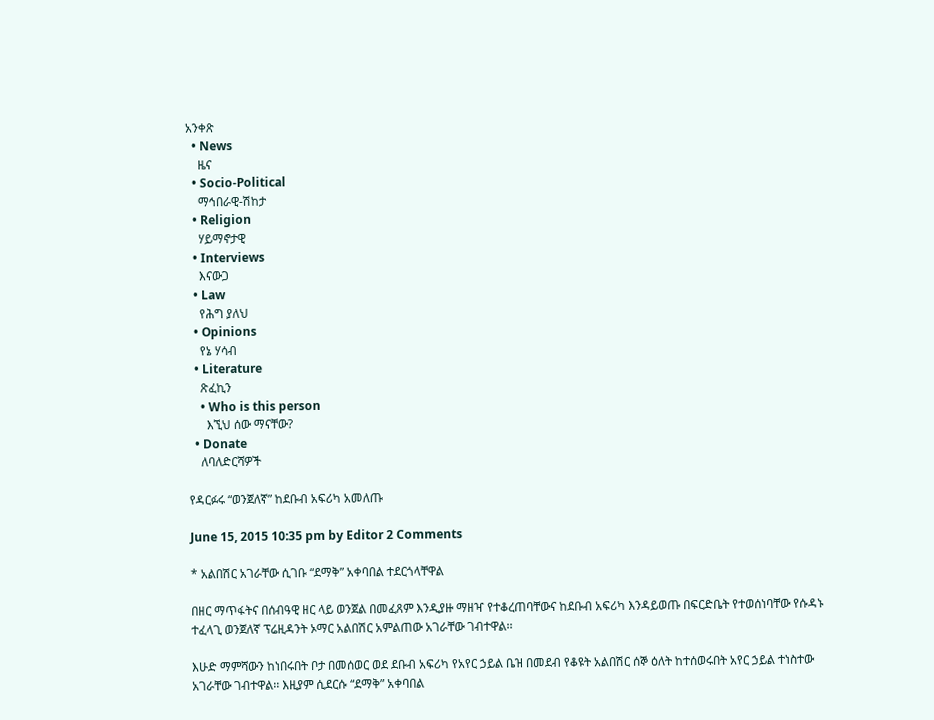አንቀጽ
  • News
    ዜና
  • Socio-Political
    ማኅበራዊ-ሽከታ
  • Religion
    ሃይማኖታዊ
  • Interviews
    እናውጋ
  • Law
    የሕግ ያለህ
  • Opinions
    የኔ ሃሳብ
  • Literature
    ጽፈኪን
    • Who is this person
      እኚህ ሰው ማናቸው?
  • Donate
    ለባለድርሻዎች

የዳርፉሩ “ወንጀለኛ” ከደቡብ አፍሪካ አመለጡ

June 15, 2015 10:35 pm by Editor 2 Comments

* አልበሽር አገራቸው ሲገቡ “ደማቅ” አቀባበል ተደርጎላቸዋል

በዘር ማጥፋትና በሰብዓዊ ዘር ላይ ወንጀል በመፈጸም እንዲያዙ ማዘዣ የተቆረጠባቸውና ከደቡብ አፍሪካ እንዳይወጡ በፍርድቤት የተወሰነባቸው የሱዳኑ ተፈላጊ ወንጀለኛ ፕሬዚዳንት ኦማር አልበሽር አምልጠው አገራቸው ገብተዋል፡፡

እሁድ ማምሻውን ከነበሩበት ቦታ በመሰወር ወደ ደቡብ አፍሪካ የአየር ኃይል ቤዝ በመደብ የቆዩት አልበሽር ሰኞ ዕለት ከተሰወሩበት አየር ኃይል ተነስተው አገራቸው ገብተዋል፡፡ እዚያም ሲደርሱ “ደማቅ” አቀባበል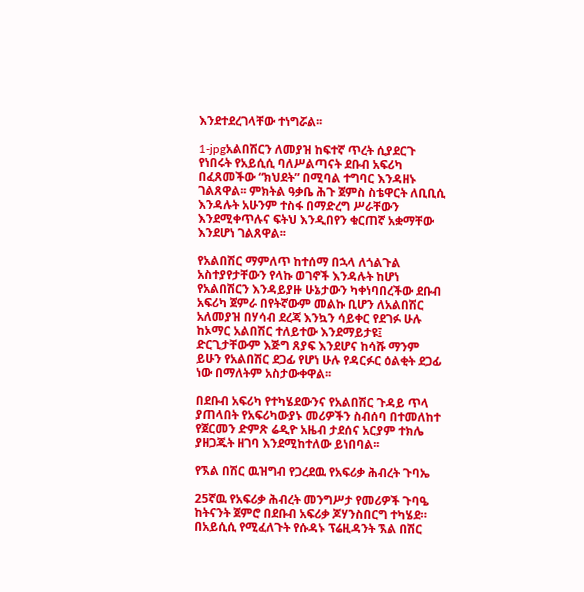እንደተደረገላቸው ተነግሯል፡፡

1-jpgአልበሽርን ለመያዝ ከፍተኛ ጥረት ሲያደርጉ የነበሩት የአይሲሲ ባለሥልጣናት ደቡብ አፍሪካ በፈጸመችው “ክህደት” በሚባል ተግባር እንዳዘኑ ገልጸዋል፡፡ ምክትል ዓቃቤ ሕጉ ጀምስ ስቴዋርት ለቢቢሲ እንዳሉት አሁንም ተስፋ በማድረግ ሥራቸውን እንደሚቀጥሉና ፍትህ እንዲበየን ቁርጠኛ አቋማቸው እንደሆነ ገልጸዋል፡፡

የአልበሽር ማምለጥ ከተሰማ በኋላ ለጎልጉል አስተያየታቸውን የላኩ ወገኖች እንዳሉት ከሆነ የአልበሽርን እንዳይያዙ ሁኔታውን ካቀነባበረችው ደቡብ አፍሪካ ጀምራ በየትኛውም መልኩ ቢሆን ለአልበሽር አለመያዝ በሃሳብ ደረጃ እንኳን ሳይቀር የደገፉ ሁሉ ከኦማር አልበሽር ተለይተው እንደማይታዩ፤ ድርጊታቸውም እጅግ ጸያፍ እንደሆና ከሳሹ ማንም ይሁን የአልበሽር ደጋፊ የሆነ ሁሉ የዳርፉር ዕልቂት ደጋፊ ነው በማለትም አስታውቀዋል፡፡

በደቡብ አፍሪካ የተካሄደውንና የአልበሽር ጉዳይ ጥላ ያጠላበት የአፍሪካውያኑ መሪዎችን ስብሰባ በተመለከተ የጀርመን ድምጽ ሬዲዮ አዜብ ታደሰና አርያም ተክሌ ያዘጋጁት ዘገባ እንደሚከተለው ይነበባል፡፡

የኧል በሽር ዉዝግብ የጋረደዉ የአፍሪቃ ሕብረት ጉባኤ

25ኛዉ የአፍሪቃ ሕብረት መንግሥታ የመሪዎች ጉባዔ ከትናንት ጀምሮ በደቡብ አፍሪቃ ጆሃንስበርግ ተካሄደ። በአይሲሲ የሚፈለጉት የሱዳኑ ፕሬዚዳንት ኧል በሽር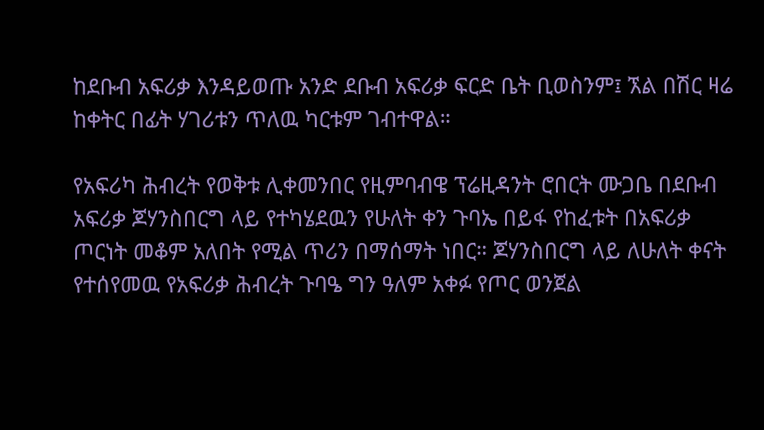ከደቡብ አፍሪቃ እንዳይወጡ አንድ ደቡብ አፍሪቃ ፍርድ ቤት ቢወስንም፤ ኧል በሽር ዛሬ ከቀትር በፊት ሃገሪቱን ጥለዉ ካርቱም ገብተዋል።

የአፍሪካ ሕብረት የወቅቱ ሊቀመንበር የዚምባብዌ ፕሬዚዳንት ሮበርት ሙጋቤ በደቡብ አፍሪቃ ጆሃንስበርግ ላይ የተካሄደዉን የሁለት ቀን ጉባኤ በይፋ የከፈቱት በአፍሪቃ ጦርነት መቆም አለበት የሚል ጥሪን በማሰማት ነበር። ጆሃንስበርግ ላይ ለሁለት ቀናት የተሰየመዉ የአፍሪቃ ሕብረት ጉባዔ ግን ዓለም አቀፉ የጦር ወንጀል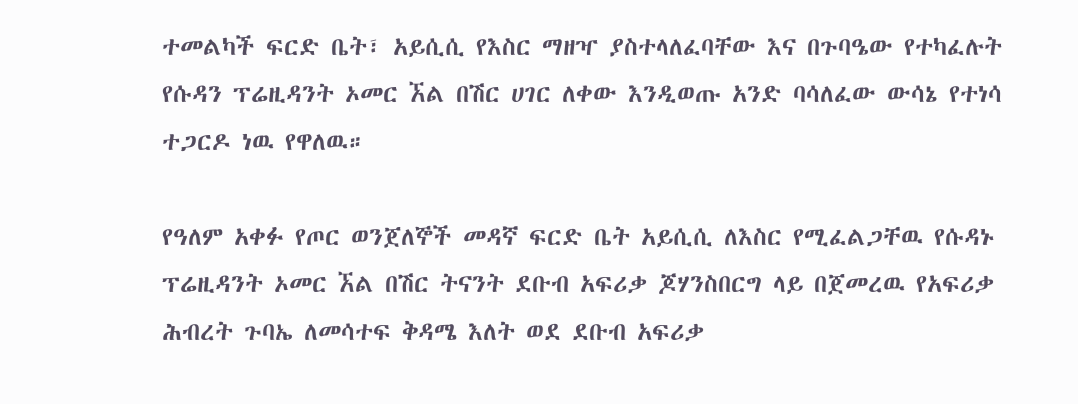ተመልካች ፍርድ ቤት፣ አይሲሲ የእስር ማዘዣ ያስተላለፈባቸው እና በጉባዔው የተካፈሉት የሱዳን ፕሬዚዳንት ኦመር ኧል በሽር ሀገር ለቀው እንዲወጡ አንድ ባሳለፈው ውሳኔ የተነሳ ተጋርዶ ነዉ የዋለዉ።

የዓለም አቀፉ የጦር ወንጀለኞች መዳኛ ፍርድ ቤት አይሲሲ ለእስር የሚፈልጋቸዉ የሱዳኑ ፕሬዚዳንት ኦመር ኧል በሽር ትናንት ደቡብ አፍሪቃ ጆሃንስበርግ ላይ በጀመረዉ የአፍሪቃ ሕብረት ጉባኤ ለመሳተፍ ቅዳሜ እለት ወደ ደቡብ አፍሪቃ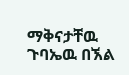ማቅናታቸዉ ጉባኤዉ በኧል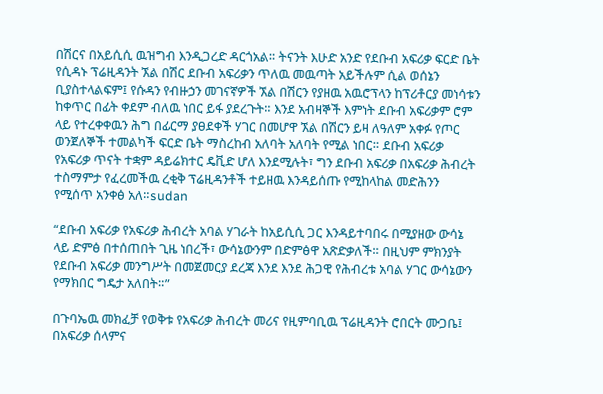በሽርና በአይሲሲ ዉዝግብ እንዲጋረድ ዳርጎአል። ትናንት እሁድ አንድ የደቡብ አፍሪቃ ፍርድ ቤት የሲዳኑ ፕሬዚዳንት ኧል በሽር ደቡብ አፍሪቃን ጥለዉ መዉጣት አይችሉም ሲል ወሰኔን ቢያስተላልፍም፤ የሱዳን የብዙኃን መገናኛዎች ኧል በሽርን የያዘዉ አዉሮፕላን ከፕሪቶርያ መነሳቱን ከቀጥር በፊት ቀደም ብለዉ ነበር ይፋ ያደረጉት። እንደ አብዛኞች እምነት ደቡብ አፍሪቃም ሮም ላይ የተረቀቀዉን ሕግ በፊርማ ያፀደቀች ሃገር በመሆዋ ኧል በሽርን ይዛ ለዓለም አቀፉ የጦር ወንጀለኞች ተመልካች ፍርድ ቤት ማስረከብ አለባት አለባት የሚል ነበር። ደቡብ አፍሪቃ የአፍሪቃ ጥናት ተቋም ዳይሬክተር ዴቪድ ሆለ እንደሚሉት፣ ግን ደቡብ አፍሪቃ በአፍሪቃ ሕብረት ተስማምታ የፈረመችዉ ረቂቅ ፕሬዚዳንቶች ተይዘዉ እንዳይሰጡ የሚከላከል መድሕንን የሚሰጥ አንቀፅ አለ።sudan

“ደቡብ አፍሪቃ የአፍሪቃ ሕብረት አባል ሃገራት ከአይሲሲ ጋር እንዳይተባበሩ በሚያዘው ውሳኔ ላይ ድምፅ በተሰጠበት ጊዜ ነበረች፣ ውሳኔውንም በድምፅዋ አጽድቃለች። በዚህም ምክንያት የደቡብ አፍሪቃ መንግሥት በመጀመርያ ደረጃ እንደ እንደ ሕጋዊ የሕብረቱ አባል ሃገር ውሳኔውን የማክበር ግዴታ አለበት።”

በጉባኤዉ መክፈቻ የወቅቱ የአፍሪቃ ሕብረት መሪና የዚምባቢዉ ፕሬዚዳንት ሮበርት ሙጋቤ፤ በአፍሪቃ ሰላምና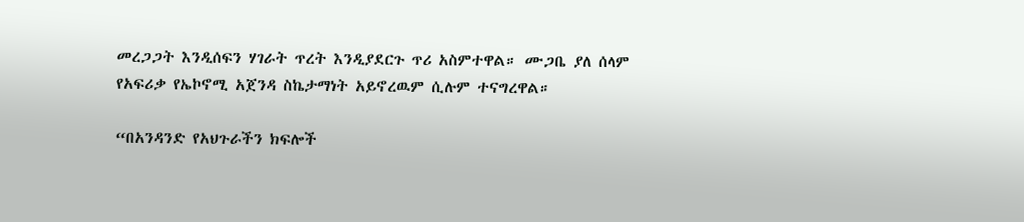መረጋጋት እንዲሰፍን ሃገራት ጥረት እንዲያደርጉ ጥሪ አስምተዋል። ሙጋቤ ያለ ሰላም የአፍሪቃ የኤኮኖሚ አጀንዳ ስኬታማነት አይኖረዉም ሲሉም ተናግረዋል።

“በአንዳንድ የአህጉራችን ክፍሎች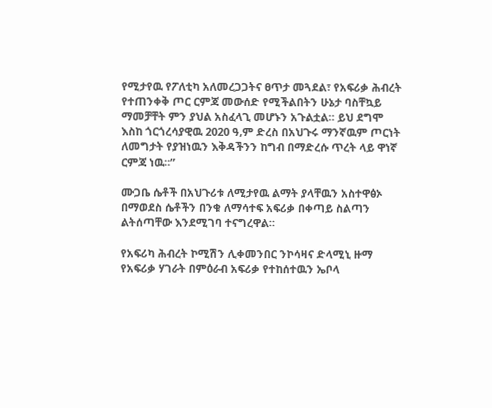የሚታየዉ የፖለቲካ አለመረጋጋትና ፀጥታ መጓደል፣ የአፍሪቃ ሕብረት የተጠንቀቅ ጦር ርምጃ መውሰድ የሚችልበትን ሁኔታ ባስቸኳይ ማመቻቸት ምን ያህል አስፈላጊ መሆኑን አጉልቷል። ይህ ደግሞ እስከ ጎርጎረሳያዊዉ 2020 ዓ,ም ድረስ በአህጉሩ ማንኛዉም ጦርነት ለመግታት የያዝነዉን እቅዳችንን ከግብ በማድረሱ ጥረት ላይ ዋነኛ ርምጃ ነዉ።”

ሙጋቤ ሴቶች በአህጉሪቱ ለሚታየዉ ልማት ያላቸዉን አስተዋፅኦ በማወደስ ሴቶችን በንቁ ለማሳተፍ አፍሪቃ በቀጣይ ስልጣን ልትሰጣቸው እንደሚገባ ተናግረዋል።

የአፍሪካ ሕብረት ኮሚሽን ሊቀመንበር ንኮሳዛና ድላሚኒ ዙማ የአፍሪቃ ሃገራት በምዕራብ አፍሪቃ የተከሰተዉን ኤቦላ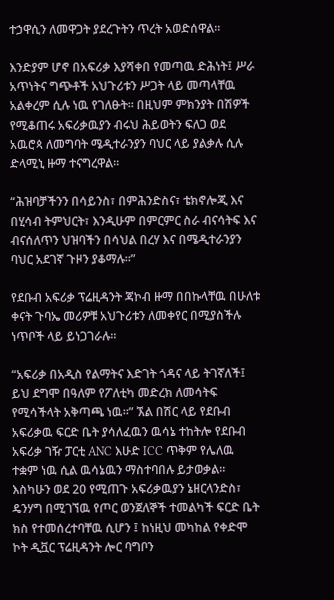ተኃዋሲን ለመዋጋት ያደረጉትን ጥረት አወድሰዋል።

እንድያም ሆኖ በአፍሪቃ እያሻቀበ የመጣዉ ድሕነት፤ ሥራ አጥነትና ግጭቶች አህጉሪቱን ሥጋት ላይ መጣላቸዉ አልቀረም ሲሉ ነዉ የገለፁት። በዚህም ምክንያት በሽዎች የሚቆጠሩ አፍሪቃዉያን ብሩህ ሕይወትን ፍለጋ ወደ አዉሮጳ ለመግባት ሜዲተራንያን ባህር ላይ ያልቃሉ ሲሉ ድላሚኒ ዙማ ተናግረዋል።

“ሕዝባቻችንን በሳይንስ፣ በምሕንድስና፣ ቴክኖሎጂ እና በሂሳብ ትምህርት፣ እንዲሁም በምርምር ስራ ብናሳትፍ እና ብናሰለጥን ህዝባችን በሳህል በረሃ እና በሜዲተራንያን ባህር አደገኛ ጉዞን ያቆማሉ።”

የደቡብ አፍሪቃ ፕሬዚዳንት ጃኮብ ዙማ በበኩላቸዉ በሁለቱ ቀናት ጉባኤ መሪዎቹ አህጉሪቱን ለመቀየር በሚያስችሉ ነጥቦች ላይ ይነጋገራሉ።

“አፍሪቃ በአዲስ የልማትና እድገት ጎዳና ላይ ትገኛለች፤ ይህ ደግሞ በዓለም የፖለቲካ መድረክ ለመሳትፍ የሚሳችላት አቅጣጫ ነዉ።” ኧል በሽር ላይ የደቡብ አፍሪቃዉ ፍርድ ቤት ያሳለፈዉን ዉሳኔ ተከትሎ የደቡብ አፍሪቃ ገዥ ፓርቲ ANC እሁድ ICC ጥቅም የሌለዉ ተቋም ነዉ ሲል ዉሳኔዉን ማስተባበሉ ይታወቃል። እስካሁን ወደ 20 የሚጠጉ አፍሪቃዉያን ኔዘርላንድስ፣ ዴንሃግ በሚገኘዉ የጦር ወንጀለኞች ተመልካች ፍርድ ቤት ክስ የተመሰረተባቸዉ ሲሆን ፤ ከነዚህ መካከል የቀድሞ ኮት ዲቯር ፕሬዚዳንት ሎር ባግቦን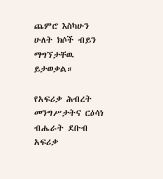ጨምሮ እስካሁን ሁለት ክሶች ብይን ማግኘታቸዉ ይታወቃል።

የአፍሪቃ ሕብረት መንግሥታትና ርዕሳነ ብሔራት ደቡብ አፍሪቃ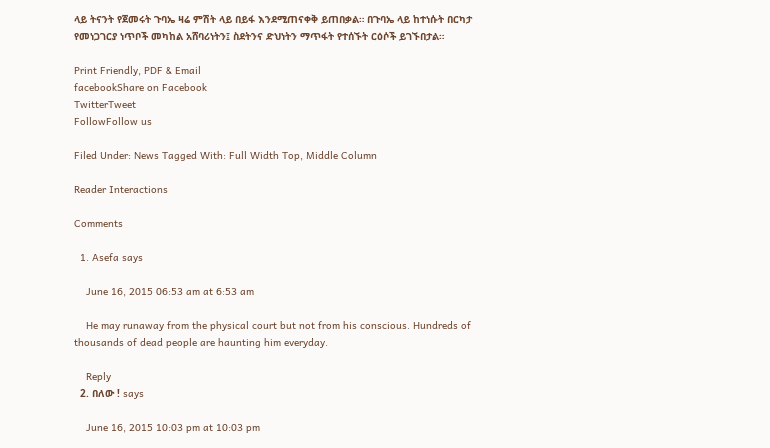ላይ ትናንት የጀመሩት ጉባኤ ዛሬ ምሽት ላይ በይፋ እንደሚጠናቀቅ ይጠበቃል። በጉባኤ ላይ ከተነሱት በርካታ የመነጋገርያ ነጥቦች መካከል አሸባሪነትን፤ ስደትንና ድህነትን ማጥፋት የተሰኙት ርዕሶች ይገኙበታል።

Print Friendly, PDF & Email
facebookShare on Facebook
TwitterTweet
FollowFollow us

Filed Under: News Tagged With: Full Width Top, Middle Column

Reader Interactions

Comments

  1. Asefa says

    June 16, 2015 06:53 am at 6:53 am

    He may runaway from the physical court but not from his conscious. Hundreds of thousands of dead people are haunting him everyday.

    Reply
  2. በለው ! says

    June 16, 2015 10:03 pm at 10:03 pm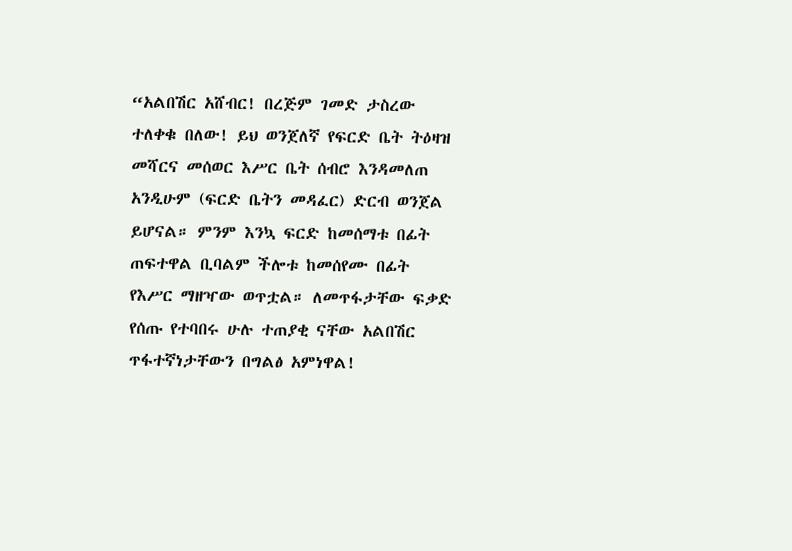“አልበሽር አሸብር! በረጅም ገመድ ታስረው ተለቀቁ በለው! ይህ ወንጀለኛ የፍርድ ቤት ትዕዛዝ መሻርና መሰወር እሥር ቤት ሰብሮ እንዳመለጠ አንዲሁም (ፍርድ ቤትን መዳፈር) ድርብ ወንጀል ይሆናል። ምንም እንኳ ፍርድ ከመሰማቱ በፊት ጠፍተዋል ቢባልም ችሎቱ ከመሰየሙ በፊት የእሥር ማዘዣው ወጥቷል። ለመጥፋታቸው ፍቃድ የሰጡ የተባበሩ ሁሉ ተጠያቂ ናቸው አልበሽር ጥፋተኛነታቸውን በግልፅ አምነዋል!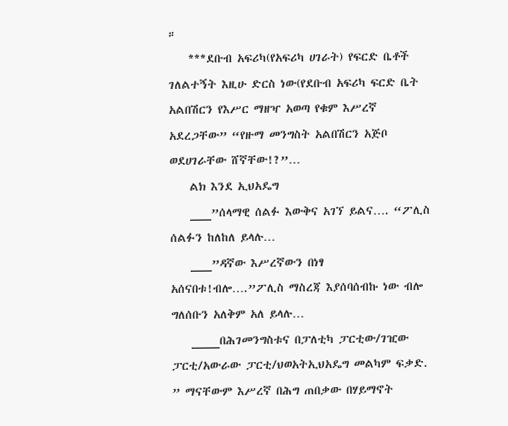።
    ***ደቡብ አፍሪካ(የአፍሪካ ሀገራት) የፍርድ ቤቶች ገለልተኝት እዚሁ ድርስ ነው(የደቡብ አፍሪካ ፍርድ ቤት አልበሽርን የእሥር ማዘዣ አወጣ የቁም እሥረኛ አደረጋቸው” “የዙማ መንግስት አልበሽርን አጅቦ ወደሀገራቸው ሸኛቸው!?”…
    ልክ እንደ ኢህአዴግ
    ___”ሰላማዊ ሰልፉ እውቅና አገኘ ይልና…. “ፖሊስ ሰልፉን ከለከለ ይላሉ…
    ___”ዳኛው እሥረኛውን በነፃ አሰናበቱ!ብሎ….”ፖሊስ ማስረጃ እያሰባሰብኩ ነው ብሎ ግለሰቡን አለቅም አለ ይላሉ…
    ____በሕገመንግስቱና በፓለቲካ ፓርቲው/ገዢው ፓርቲ/አውራው ፓርቲ/ህወአትኢህአዴግ መልካም ፍቃድ. ” ማናቸውም እሥረኛ በሕግ ጠበቃው በሃይማኖት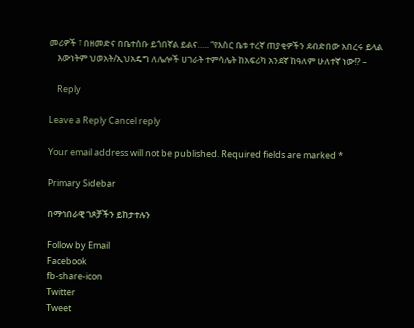መሪዎች ፣ በዘመድና በቤተሰቡ ይጎበኛል ይልና….. “የእስር ቤቱ ተረኛ ጠያቂዎችን ደብድበው አበረሩ ይላል
    እውነትም ህወአት/ኢህአዴግ ለሌሎች ሀገራት ተምሳሌት ከአፍሪካ አንደኛ ከዓለም ሁለተኛ ነው!? –

    Reply

Leave a Reply Cancel reply

Your email address will not be published. Required fields are marked *

Primary Sidebar

በማኅበራዊ ገጾቻችን ይከታተሉን

Follow by Email
Facebook
fb-share-icon
Twitter
Tweet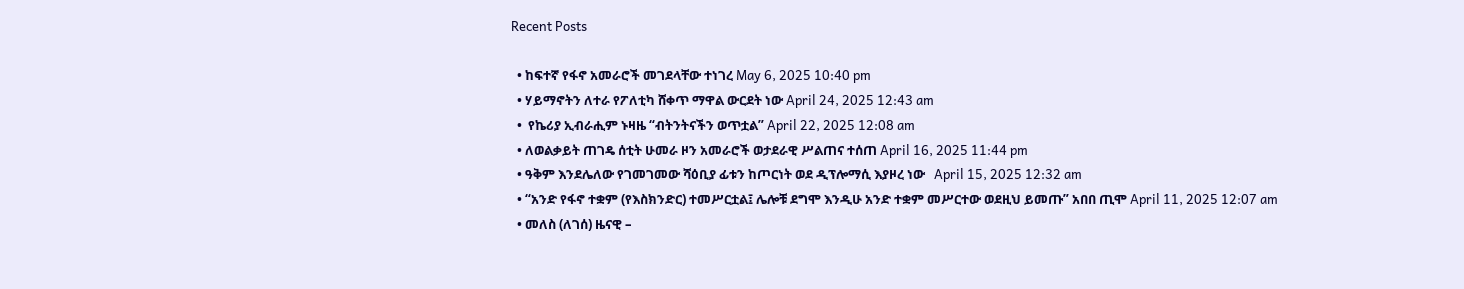Recent Posts

  • ከፍተኛ የፋኖ አመራሮች መገደላቸው ተነገረ May 6, 2025 10:40 pm
  • ሃይማኖትን ለተራ የፖለቲካ ሸቀጥ ማዋል ውርደት ነው April 24, 2025 12:43 am
  •  የኬሪያ ኢብራሒም ኑዛዜ “ብትንትናችን ወጥቷል” April 22, 2025 12:08 am
  • ለወልቃይት ጠገዴ ሰቲት ሁመራ ዞን አመራሮች ወታደራዊ ሥልጠና ተሰጠ April 16, 2025 11:44 pm
  • ዓቅም እንደሌለው የገመገመው ሻዕቢያ ፊቱን ከጦርነት ወደ ዲፕሎማሲ እያዞረ ነው   April 15, 2025 12:32 am
  • “አንድ የፋኖ ተቋም (የእስክንድር) ተመሥርቷል፤ ሌሎቹ ደግሞ እንዲሁ አንድ ተቋም መሥርተው ወደዚህ ይመጡ” አበበ ጢሞ April 11, 2025 12:07 am
  • መለስ (ለገሰ) ዜናዊ –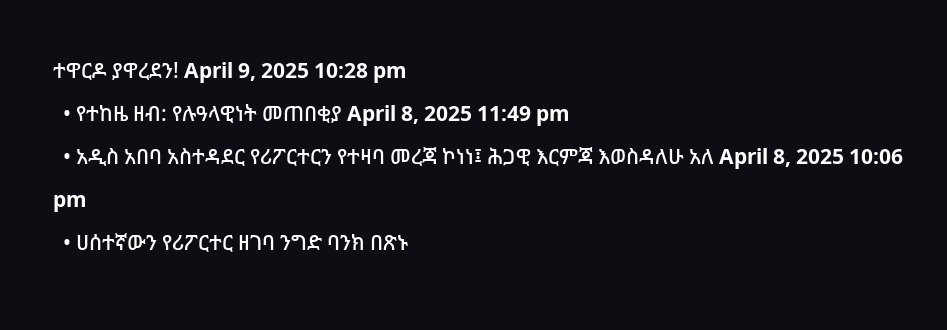ተዋርዶ ያዋረደን! April 9, 2025 10:28 pm
  • የተከዜ ዘብ: የሉዓላዊነት መጠበቂያ April 8, 2025 11:49 pm
  • አዲስ አበባ አስተዳደር የሪፖርተርን የተዛባ መረጃ ኮነነ፤ ሕጋዊ እርምጃ እወስዳለሁ አለ April 8, 2025 10:06 pm
  • ሀሰተኛውን የሪፖርተር ዘገባ ንግድ ባንክ በጽኑ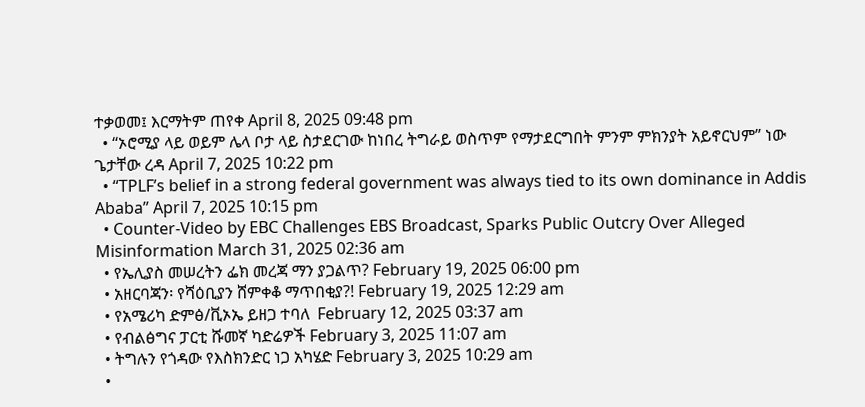ተቃወመ፤ እርማትም ጠየቀ April 8, 2025 09:48 pm
  • “ኦሮሚያ ላይ ወይም ሌላ ቦታ ላይ ስታደርገው ከነበረ ትግራይ ወስጥም የማታደርግበት ምንም ምክንያት አይኖርህም” ነው ጌታቸው ረዳ April 7, 2025 10:22 pm
  • “TPLF’s belief in a strong federal government was always tied to its own dominance in Addis Ababa” April 7, 2025 10:15 pm
  • Counter-Video by EBC Challenges EBS Broadcast, Sparks Public Outcry Over Alleged Misinformation March 31, 2025 02:36 am
  • የኤሊያስ መሠረትን ፌክ መረጃ ማን ያጋልጥ? February 19, 2025 06:00 pm
  • አዘርባጃን፡ የሻዕቢያን ሸምቀቆ ማጥበቂያ?! February 19, 2025 12:29 am
  • የአሜሪካ ድምፅ/ቪኦኤ ይዘጋ ተባለ  February 12, 2025 03:37 am
  • የብልፅግና ፓርቲ ሹመኛ ካድሬዎች February 3, 2025 11:07 am
  • ትግሉን የጎዳው የእስክንድር ነጋ አካሄድ February 3, 2025 10:29 am
  •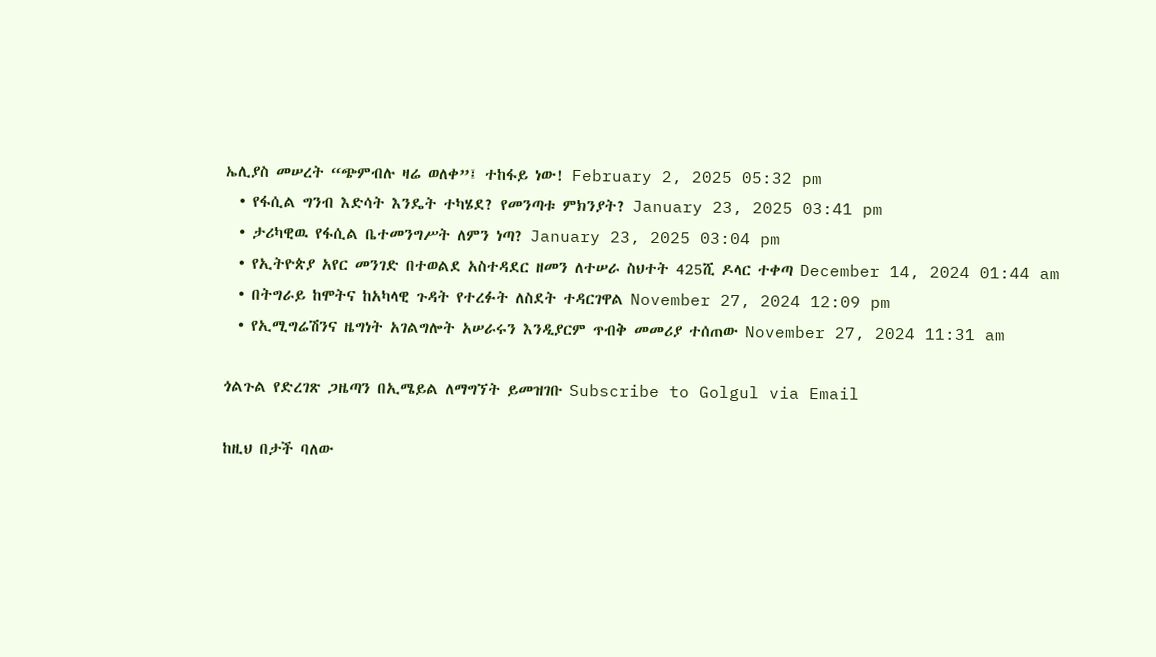ኤሊያስ መሠረት “ጭምብሉ ዛሬ ወለቀ”፤ ተከፋይ ነው! February 2, 2025 05:32 pm
  • የፋሲል ግንብ እድሳት እንዴት ተካሄደ? የመንጣቱ ምክንያት? January 23, 2025 03:41 pm
  • ታሪካዊዉ የፋሲል ቤተመንግሥት ለምን ነጣ? January 23, 2025 03:04 pm
  • የኢትዮጵያ አየር መንገድ በተወልደ አስተዳደር ዘመን ለተሠራ ስህተት 425ሺ ዶላር ተቀጣ December 14, 2024 01:44 am
  • በትግራይ ከሞትና ከአካላዊ ጉዳት የተረፉት ለስደት ተዳርገዋል November 27, 2024 12:09 pm
  • የኢሚግሬሽንና ዜግነት አገልግሎት አሠራሩን እንዲያርም ጥብቅ መመሪያ ተሰጠው November 27, 2024 11:31 am

ጎልጉል የድረገጽ ጋዜጣን በኢሜይል ለማግኘት ይመዝገቡ Subscribe to Golgul via Email

ከዚህ በታች ባለው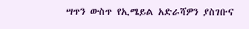ሣጥን ውስጥ የኢሜይል አድራሻዎን ያስገቡና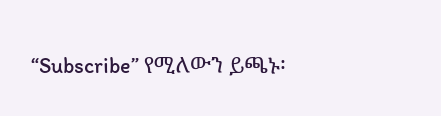“Subscribe” የሚለውን ይጫኑ፡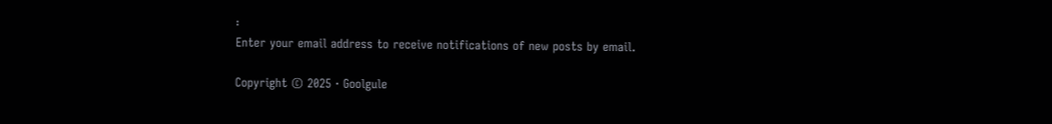፡
Enter your email address to receive notifications of new posts by email.

Copyright © 2025 · Goolgule